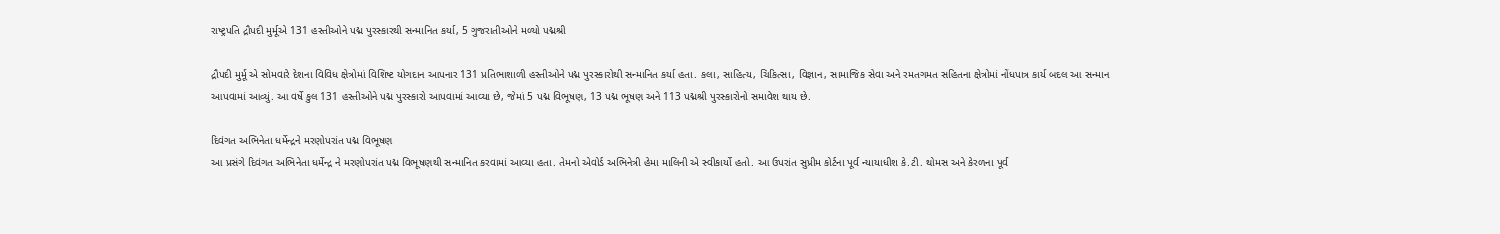રાષ્ટ્રપતિ દ્રૌપદી મુર્મૂએ 131 હસ્તીઓને પદ્મ પુરસ્કારથી સન્માનિત કર્યા, 5 ગુજરાતીઓને મળ્યો પદ્મશ્રી

દ્રૌપદી મુર્મૂ એ સોમવારે દેશના વિવિધ ક્ષેત્રોમાં વિશિષ્ટ યોગદાન આપનાર 131 પ્રતિભાશાળી હસ્તીઓને પદ્મ પુરસ્કારોથી સન્માનિત કર્યા હતા. કલા, સાહિત્ય, ચિકિત્સા, વિજ્ઞાન, સામાજિક સેવા અને રમતગમત સહિતના ક્ષેત્રોમાં નોંધપાત્ર કાર્ય બદલ આ સન્માન આપવામાં આવ્યું. આ વર્ષે કુલ 131 હસ્તીઓને પદ્મ પુરસ્કારો આપવામાં આવ્યા છે, જેમાં 5 પદ્મ વિભૂષણ, 13 પદ્મ ભૂષણ અને 113 પદ્મશ્રી પુરસ્કારોનો સમાવેશ થાય છે.

દિવંગત અભિનેતા ધર્મેન્દ્રને મરણોપરાંત પદ્મ વિભૂષણ
આ પ્રસંગે દિવંગત અભિનેતા ધર્મેન્દ્ર ને મરણોપરાંત પદ્મ વિભૂષણથી સન્માનિત કરવામાં આવ્યા હતા. તેમનો એવોર્ડ અભિનેત્રી હેમા માલિની એ સ્વીકાર્યો હતો. આ ઉપરાંત સુપ્રીમ કોર્ટના પૂર્વ ન્યાયાધીશ કે.ટી. થોમસ અને કેરળના પૂર્વ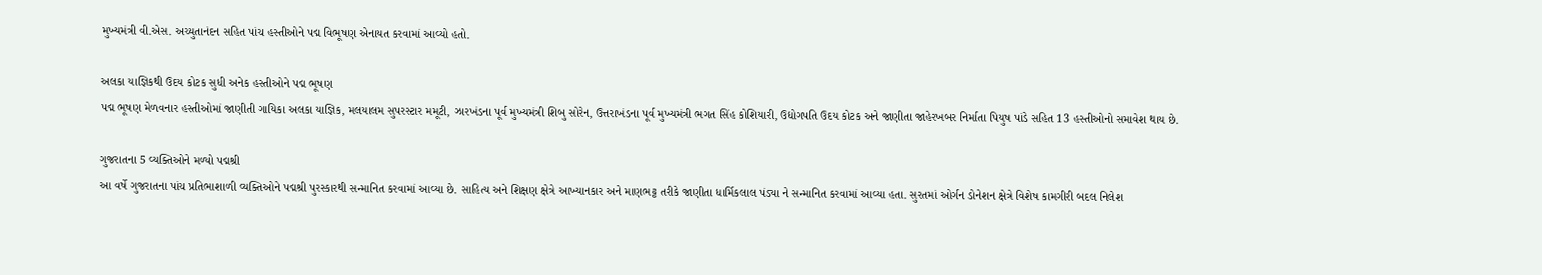મુખ્યમંત્રી વી.એસ. અચ્યુતાનંદન સહિત પાંચ હસ્તીઓને પદ્મ વિભૂષણ એનાયત કરવામાં આવ્યો હતો.

અલકા યાજ્ઞિકથી ઉદય કોટક સુધી અનેક હસ્તીઓને પદ્મ ભૂષણ
પદ્મ ભૂષણ મેળવનાર હસ્તીઓમાં જાણીતી ગાયિકા અલકા યાજ્ઞિક, મલયાલમ સુપરસ્ટાર મમૂટી, ઝારખંડના પૂર્વ મુખ્યમંત્રી શિબુ સોરેન, ઉત્તરાખંડના પૂર્વ મુખ્યમંત્રી ભગત સિંહ કોશિયારી, ઉદ્યોગપતિ ઉદય કોટક અને જાણીતા જાહેરખબર નિર્માતા પિયુષ પાંડે સહિત 13 હસ્તીઓનો સમાવેશ થાય છે.

ગુજરાતના 5 વ્યક્તિઓને મળ્યો પદ્મશ્રી
આ વર્ષે ગુજરાતના પાંચ પ્રતિભાશાળી વ્યક્તિઓને પદ્મશ્રી પુરસ્કારથી સન્માનિત કરવામાં આવ્યા છે. સાહિત્ય અને શિક્ષણ ક્ષેત્રે આખ્યાનકાર અને માણભટ્ટ તરીકે જાણીતા ધાર્મિકલાલ પંડ્યા ને સન્માનિત કરવામાં આવ્યા હતા. સુરતમાં ઓર્ગન ડોનેશન ક્ષેત્રે વિશેષ કામગીરી બદલ નિલેશ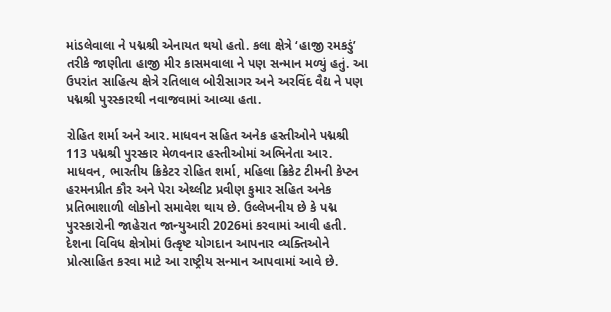માંડલેવાલા ને પદ્મશ્રી એનાયત થયો હતો. કલા ક્ષેત્રે ‘હાજી રમકડું’ તરીકે જાણીતા હાજી મીર કાસમવાલા ને પણ સન્માન મળ્યું હતું. આ ઉપરાંત સાહિત્ય ક્ષેત્રે રતિલાલ બોરીસાગર અને અરવિંદ વૈદ્ય ને પણ પદ્મશ્રી પુરસ્કારથી નવાજવામાં આવ્યા હતા.

રોહિત શર્મા અને આર. માધવન સહિત અનેક હસ્તીઓને પદ્મશ્રી
113 પદ્મશ્રી પુરસ્કાર મેળવનાર હસ્તીઓમાં અભિનેતા આર. માધવન, ભારતીય ક્રિકેટર રોહિત શર્મા, મહિલા ક્રિકેટ ટીમની કેપ્ટન હરમનપ્રીત કૌર અને પેરા એથ્લીટ પ્રવીણ કુમાર સહિત અનેક પ્રતિભાશાળી લોકોનો સમાવેશ થાય છે. ઉલ્લેખનીય છે કે પદ્મ પુરસ્કારોની જાહેરાત જાન્યુઆરી 2026માં કરવામાં આવી હતી. દેશના વિવિધ ક્ષેત્રોમાં ઉત્કૃષ્ટ યોગદાન આપનાર વ્યક્તિઓને પ્રોત્સાહિત કરવા માટે આ રાષ્ટ્રીય સન્માન આપવામાં આવે છે.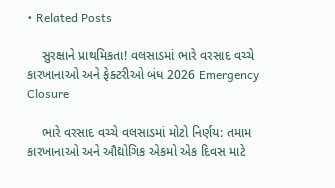• Related Posts

    સુરક્ષાને પ્રાથમિકતા! વલસાડમાં ભારે વરસાદ વચ્ચે કારખાનાઓ અને ફેક્ટરીઓ બંધ 2026 Emergency Closure

    ભારે વરસાદ વચ્ચે વલસાડમાં મોટો નિર્ણય: તમામ કારખાનાઓ અને ઔદ્યોગિક એકમો એક દિવસ માટે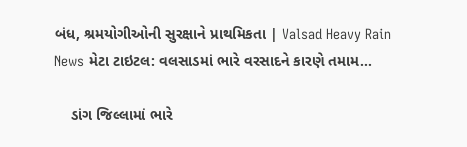બંધ, શ્રમયોગીઓની સુરક્ષાને પ્રાથમિકતા | Valsad Heavy Rain News મેટા ટાઇટલ: વલસાડમાં ભારે વરસાદને કારણે તમામ…

    ડાંગ જિલ્લામાં ભારે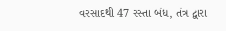વરસાદથી 47 રસ્તા બંધ, તંત્ર દ્વારા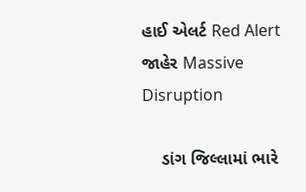હાઈ એલર્ટ Red Alert જાહેર Massive Disruption

    ડાંગ જિલ્લામાં ભારે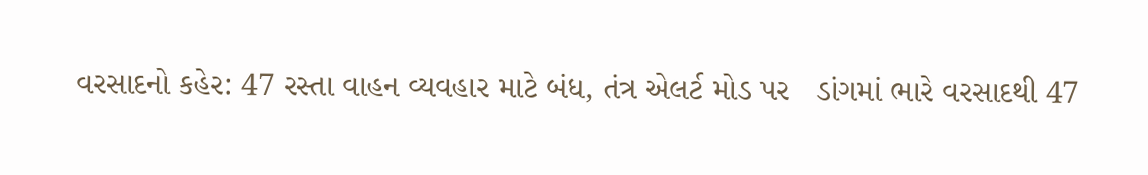વરસાદનો કહેર: 47 રસ્તા વાહન વ્યવહાર માટે બંધ, તંત્ર એલર્ટ મોડ પર   ડાંગમાં ભારે વરસાદથી 47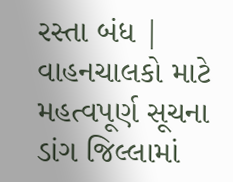રસ્તા બંધ | વાહનચાલકો માટે મહત્વપૂર્ણ સૂચના  ડાંગ જિલ્લામાં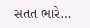સતત ભારે…